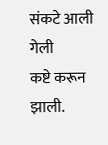संकटे आली गेली
कष्टे करून झाली.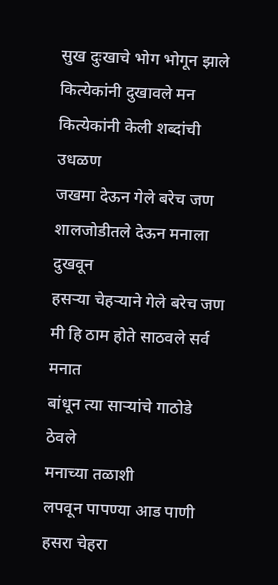सुख दुःखाचे भोग भोगून झाले
कित्येकांनी दुखावले मन
कित्येकांनी केली शब्दांची उधळण
जखमा देऊन गेले बरेच जण
शालजोडीतले देऊन मनाला दुखवून
हसऱ्या चेहऱ्याने गेले बरेच जण
मी हि ठाम होते साठवले सर्व मनात
बांधून त्या साऱ्यांचे गाठोडे ठेवले
मनाच्या तळाशी
लपवून पापण्या आड पाणी
हसरा चेहरा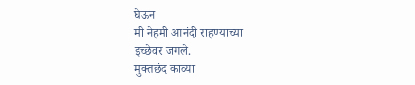घेऊन
मी नेहमी आनंदी राहण्याच्या
इच्छेवर जगले.
मुक्तछंद काव्या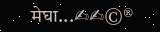मेघा...✍✍©®